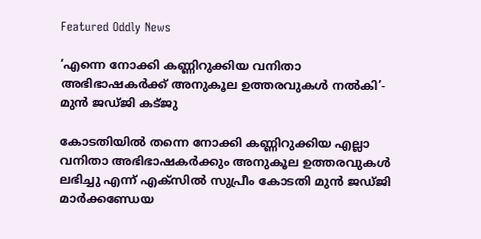Featured Oddly News

‘എന്നെ നോക്കി കണ്ണിറുക്കിയ വനിതാ അഭിഭാഷകര്‍ക്ക് അനുകൂല ഉത്തരവുകള്‍ നല്‍കി’- മുന്‍ ജഡ്ജി കട്ജു

കോടതിയില്‍ തന്നെ നോക്കി കണ്ണിറുക്കിയ എല്ലാ വനിതാ അഭിഭാഷകര്‍ക്കും അനുകൂല ഉത്തരവുകള്‍ ലഭിച്ചു എന്ന് എക്സില്‍ സുപ്രീം കോടതി മുന്‍ ജഡ്ജി മാര്‍ക്കണ്ഡേയ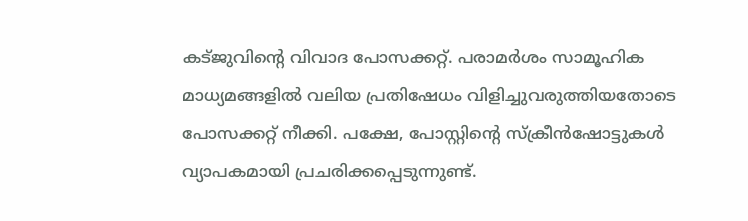കട്ജുവിന്റെ വിവാദ പോസക്കറ്റ്. പരാമര്‍ശം സാമൂഹിക മാധ്യമങ്ങളില്‍ വലിയ പ്രതിഷേധം വിളിച്ചുവരുത്തിയതോടെ
പോസക്കറ്റ് നീക്കി. പക്ഷേ, പോസ്റ്റിന്റെ സ്ക്രീന്‍ഷോട്ടുകള്‍ വ്യാപകമായി പ്രചരിക്കപ്പെടുന്നുണ്ട്.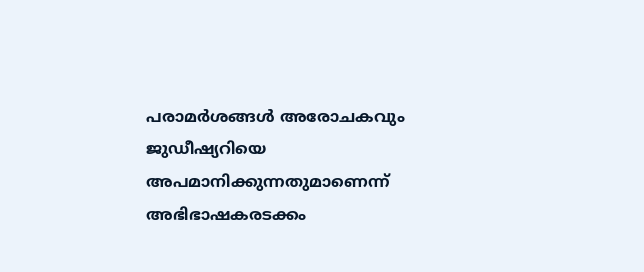പരാമര്‍ശങ്ങള്‍ അരോചകവും ജുഡീഷ്യറിയെ അപമാനിക്കുന്നതുമാണെന്ന് അഭിഭാഷകരടക്കം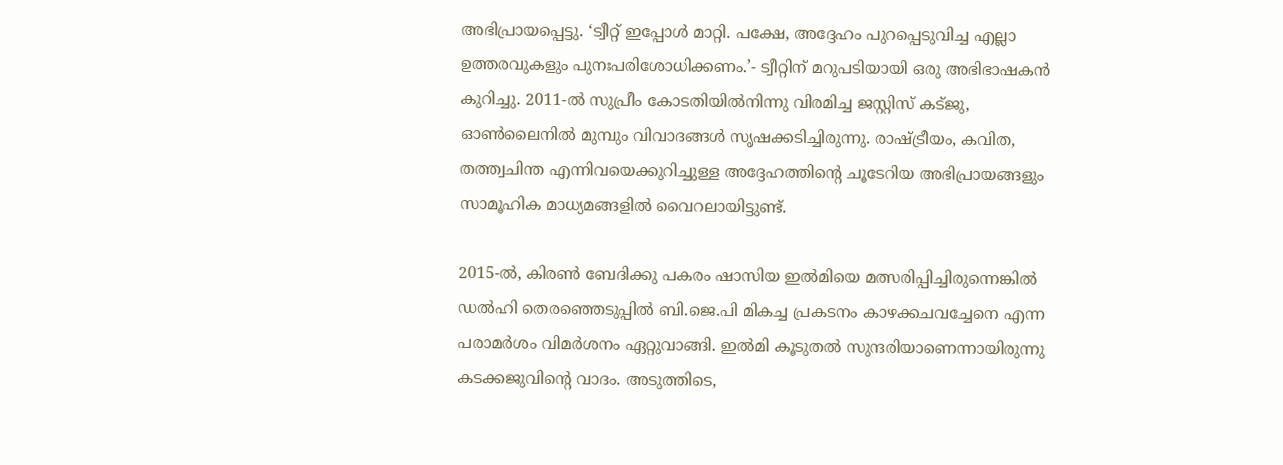അഭിപ്രായപ്പെട്ടു. ‘ട്വീറ്റ് ഇപ്പോള്‍ മാറ്റി. പക്ഷേ, അദ്ദേഹം പുറപ്പെടുവിച്ച എല്ലാ ഉത്തരവുകളും പുനഃപരിശോധിക്കണം.’- ട്വീറ്റിന് മറുപടിയായി ഒരു അഭിഭാഷകന്‍ കുറിച്ചു. 2011-ല്‍ സുപ്രീം കോടതിയില്‍നിന്നു വിരമിച്ച ജസ്റ്റിസ് കട്ജു, ഓണ്‍ലൈനില്‍ മുമ്പും വിവാദങ്ങള്‍ സൃഷക്കടിച്ചിരുന്നു. രാഷ്ട്രീയം, കവിത, തത്ത്വചിന്ത എന്നിവയെക്കുറിച്ചുള്ള അദ്ദേഹത്തിന്റെ ചൂടേറിയ അഭിപ്രായങ്ങളും സാമൂഹിക മാധ്യമങ്ങളില്‍ വൈറലായിട്ടുണ്ട്.

2015-ല്‍, കിരണ്‍ ബേദിക്കു പകരം ഷാസിയ ഇല്‍മിയെ മത്സരിപ്പിച്ചിരുന്നെങ്കില്‍ ഡല്‍ഹി തെരഞ്ഞെടുപ്പില്‍ ബി.ജെ.പി മികച്ച പ്രകടനം കാഴക്കചവച്ചേനെ എന്ന പരാമര്‍ശം വിമര്‍ശനം ഏറ്റുവാങ്ങി. ഇല്‍മി കൂടുതല്‍ സുന്ദരിയാണെന്നായിരുന്നു കടക്കജുവിന്റെ വാദം. അടുത്തിടെ,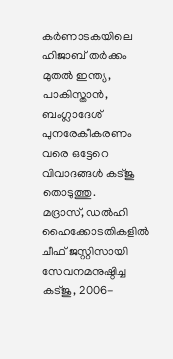കര്‍ണാടകയിലെ ഹിജാബ് തര്‍ക്കം മുതല്‍ ഇന്ത്യ, പാകിസ്താന്‍, ബംഗ്ലാദേശ് പുനരേകീകരണം വരെ ഒട്ടേറെ വിവാദങ്ങള്‍ കട്ജു തൊടുത്തു.
മദ്രാസ്, ഡല്‍ഹി ഹൈക്കോടതികളില്‍ ചീഫ് ജസ്റ്റിസായി സേവനമനുഷ്ഠിച്ച കട്ജു, 2006-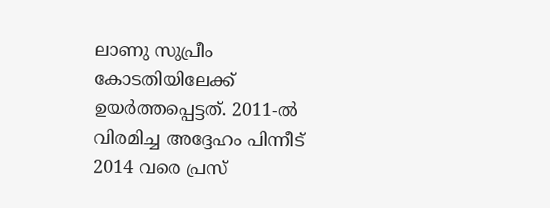ലാണു സുപ്രീം കോടതിയിലേക്ക് ഉയര്‍ത്തപ്പെട്ടത്. 2011-ല്‍ വിരമിച്ച അദ്ദേഹം പിന്നീട് 2014 വരെ പ്രസ്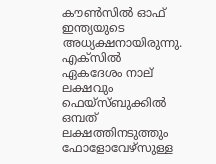കൗണ്‍സില്‍ ഓഫ് ഇന്ത്യയുടെ അധ്യക്ഷനായിരുന്നു. എക്സില്‍ ഏകദേശം നാല് ലക്ഷവും ഫെയ്സ്ബുക്കില്‍ ഒമ്പത് ലക്ഷത്തിനടുത്തും ഫോളോവേഴ്സുള്ള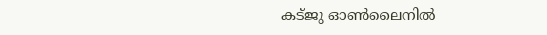കട്ജു ഓണ്‍ലൈനില്‍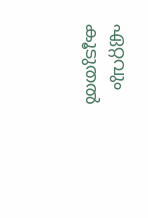ഏറ്റവും കൂടുതല്‍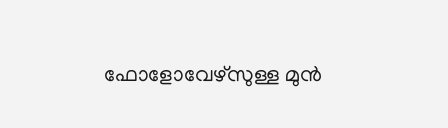ഫോളോവേഴ്സുള്ള മുന്‍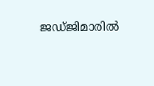ജഡ്ജിമാരില്‍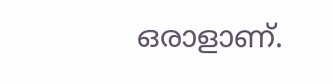ഒരാളാണ്.